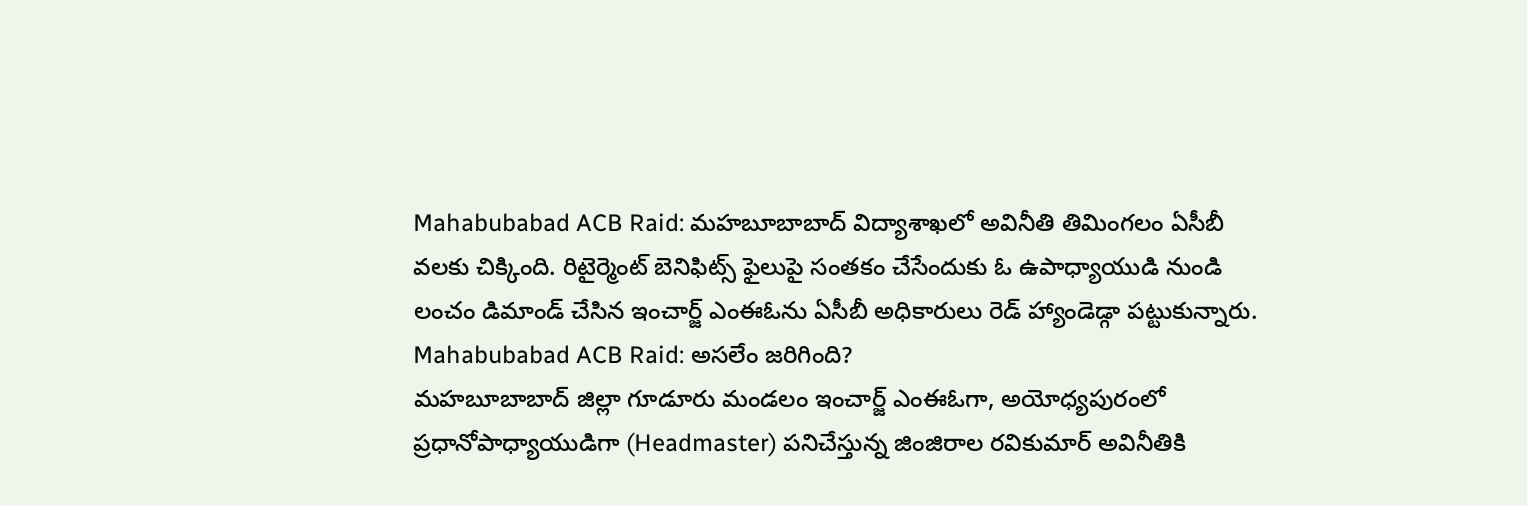Mahabubabad ACB Raid: మహబూబాబాద్ విద్యాశాఖలో అవినీతి తిమింగలం ఏసీబీ వలకు చిక్కింది. రిటైర్మెంట్ బెనిఫిట్స్ ఫైలుపై సంతకం చేసేందుకు ఓ ఉపాధ్యాయుడి నుండి లంచం డిమాండ్ చేసిన ఇంచార్జ్ ఎంఈఓను ఏసీబీ అధికారులు రెడ్ హ్యాండెడ్గా పట్టుకున్నారు.
Mahabubabad ACB Raid: అసలేం జరిగింది?
మహబూబాబాద్ జిల్లా గూడూరు మండలం ఇంచార్జ్ ఎంఈఓగా, అయోధ్యపురంలో ప్రధానోపాధ్యాయుడిగా (Headmaster) పనిచేస్తున్న జింజిరాల రవికుమార్ అవినీతికి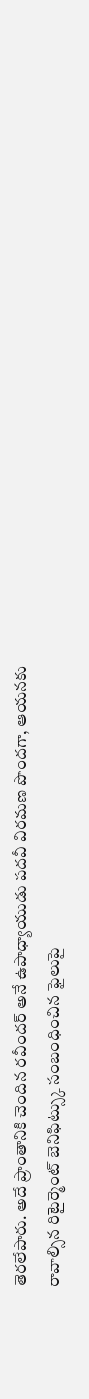తెరలేపారు. అదే ప్రాంతానికి చెందిన రవీందర్ అనే ఉపాధ్యాయుడు పదవీ విరమణ పొందగా, ఆయనకు రావాల్సిన రిటైర్మెంట్ బెనిఫిట్స్కు సంబంధించిన ఫైలుపై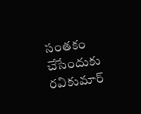సంతకం చేసేందుకు రవికుమార్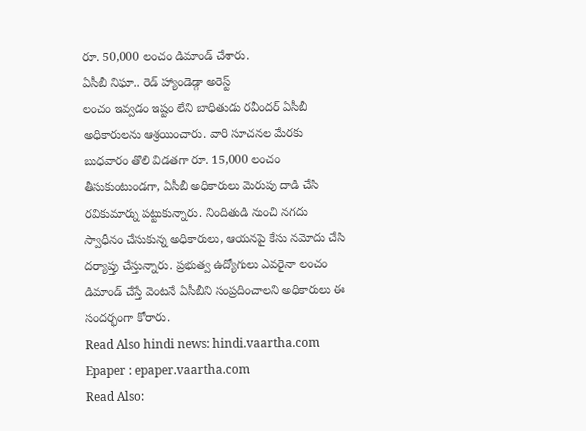రూ. 50,000 లంచం డిమాండ్ చేశారు.
ఏసీబీ నిఘా.. రెడ్ హ్యాండెడ్గా అరెస్ట్
లంచం ఇవ్వడం ఇష్టం లేని బాధితుడు రవీందర్ ఏసీబీ అధికారులను ఆశ్రయించారు. వారి సూచనల మేరకు బుధవారం తొలి విడతగా రూ. 15,000 లంచం తీసుకుంటుండగా, ఏసీబీ అధికారులు మెరుపు దాడి చేసి రవికుమార్ను పట్టుకున్నారు. నిందితుడి నుంచి నగదు స్వాధీనం చేసుకున్న అధికారులు, ఆయనపై కేసు నమోదు చేసి దర్యాప్తు చేస్తున్నారు. ప్రభుత్వ ఉద్యోగులు ఎవరైనా లంచం డిమాండ్ చేస్తే వెంటనే ఏసీబీని సంప్రదించాలని అధికారులు ఈ సందర్భంగా కోరారు.
Read Also hindi news: hindi.vaartha.com
Epaper : epaper.vaartha.com
Read Also: